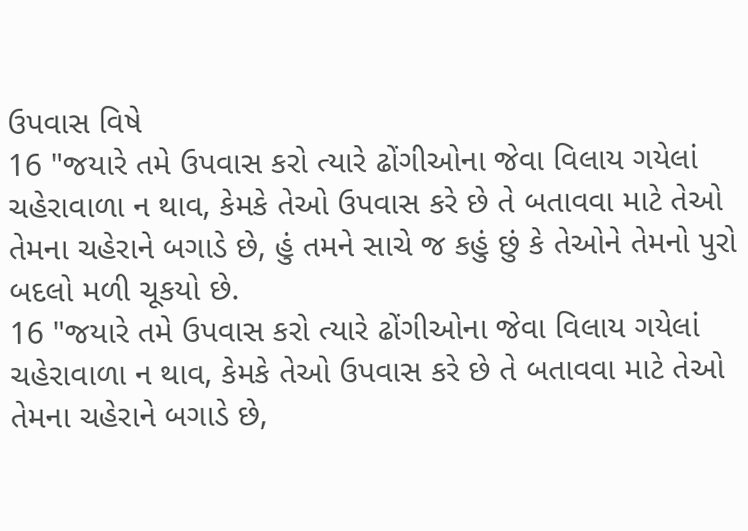ઉપવાસ વિષે
16 "જયારે તમે ઉપવાસ કરો ત્યારે ઢોંગીઓના જેવા વિલાય ગયેલાં ચહેરાવાળા ન થાવ, કેમકે તેઓ ઉપવાસ કરે છે તે બતાવવા માટે તેઓ તેમના ચહેરાને બગાડે છે, હું તમને સાચે જ કહું છું કે તેઓને તેમનો પુરો બદલો મળી ચૂકયો છે.
16 "જયારે તમે ઉપવાસ કરો ત્યારે ઢોંગીઓના જેવા વિલાય ગયેલાં ચહેરાવાળા ન થાવ, કેમકે તેઓ ઉપવાસ કરે છે તે બતાવવા માટે તેઓ તેમના ચહેરાને બગાડે છે,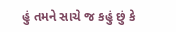હું તમને સાચે જ કહું છું કે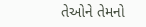તેઓને તેમનો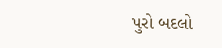પુરો બદલો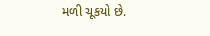મળી ચૂકયો છે.